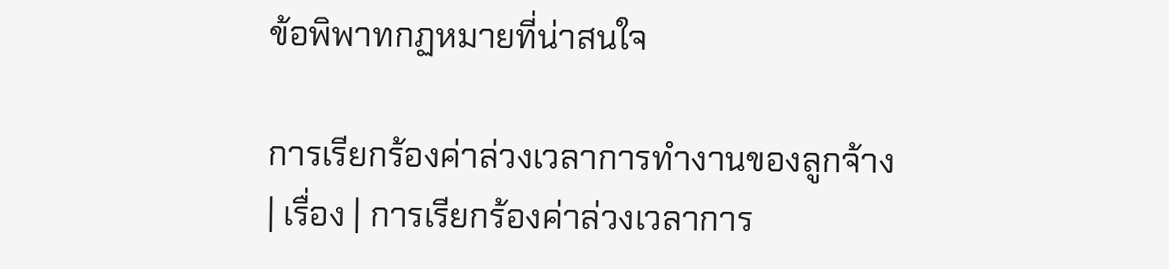ข้อพิพาทกฏหมายที่น่าสนใจ

การเรียกร้องค่าล่วงเวลาการทำงานของลูกจ้าง
| เรื่อง | การเรียกร้องค่าล่วงเวลาการ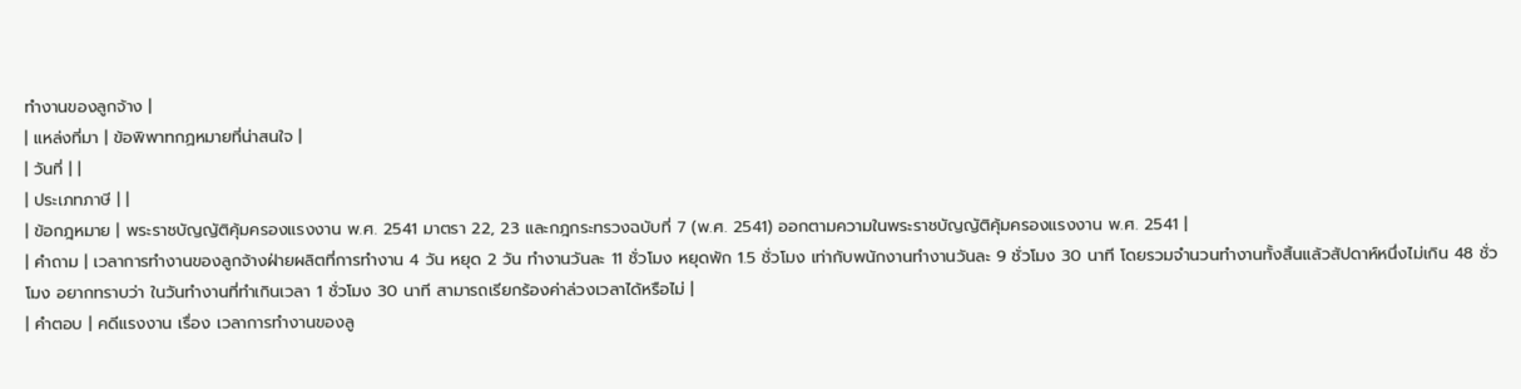ทำงานของลูกจ้าง |
| แหล่งที่มา | ข้อพิพาทกฏหมายที่น่าสนใจ |
| วันที่ | |
| ประเภทภาษี | |
| ข้อกฎหมาย | พระราชบัญญัติคุ้มครองแรงงาน พ.ศ. 2541 มาตรา 22, 23 และกฎกระทรวงฉบับที่ 7 (พ.ศ. 2541) ออกตามความในพระราชบัญญัติคุ้มครองแรงงาน พ.ศ. 2541 |
| คำถาม | เวลาการทำงานของลูกจ้างฝ่ายผลิตที่การทำงาน 4 วัน หยุด 2 วัน ทำงานวันละ 11 ชั่วโมง หยุดพัก 1.5 ชั่วโมง เท่ากับพนักงานทำงานวันละ 9 ชั่วโมง 30 นาที โดยรวมจำนวนทำงานทั้งสิ้นแล้วสัปดาห์หนึ่งไม่เกิน 48 ชั่วโมง อยากทราบว่า ในวันทำงานที่ทำเกินเวลา 1 ชั่วโมง 30 นาที สามารถเรียกร้องค่าล่วงเวลาได้หรือไม่ |
| คำตอบ | คดีแรงงาน เรื่อง เวลาการทำงานของลู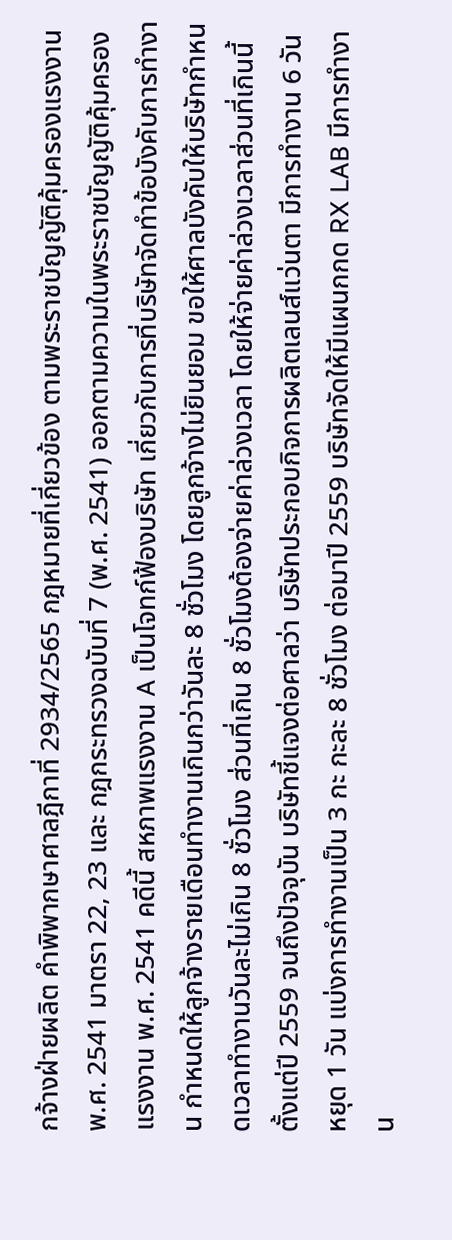กจ้างฝ่ายผลิต คำพิพากษาศาลฎีกาที่ 2934/2565 กฎหมายที่เกี่ยวข้อง ตามพระราชบัญญัติคุ้มครองแรงงาน พ.ศ. 2541 มาตรา 22, 23 และ กฎกระทรวงฉบับที่ 7 (พ.ศ. 2541) ออกตามความในพระราชบัญญัติคุ้มครองแรงงาน พ.ศ. 2541 คดีนี้ สหภาพแรงงาน A เป็นโจทก์ฟ้องบริษัท เกี่ยวกับการที่บริษัทจัดทำข้อบังคับการทำงาน กำหนดให้ลูกจ้างรายเดือนทำงานเกินกว่าวันละ 8 ชั่วโมง โดยลูกจ้างไม่ยินยอม ขอให้ศาลบังคับให้บริษัทกำหนดเวลาทำงานวันละไม่เกิน 8 ชั่วโมง ส่วนที่เกิน 8 ชั่วโมงต้องจ่ายค่าล่วงเวลา โดยให้จ่ายค่าล่วงเวลาส่วนที่เกินนี้ตั้งแต่ปี 2559 จนถึงปัจจุบัน บริษัทชี้แจงต่อศาลว่า บริษัทประกอบกิจการผลิตเลนส์แว่นตา มีการทำงาน 6 วัน หยุด 1 วัน แบ่งการทำงานเป็น 3 กะ กะละ 8 ชั่วโมง ต่อมาปี 2559 บริษัทจัดให้มีแผนกกด RX LAB มีการทำงาน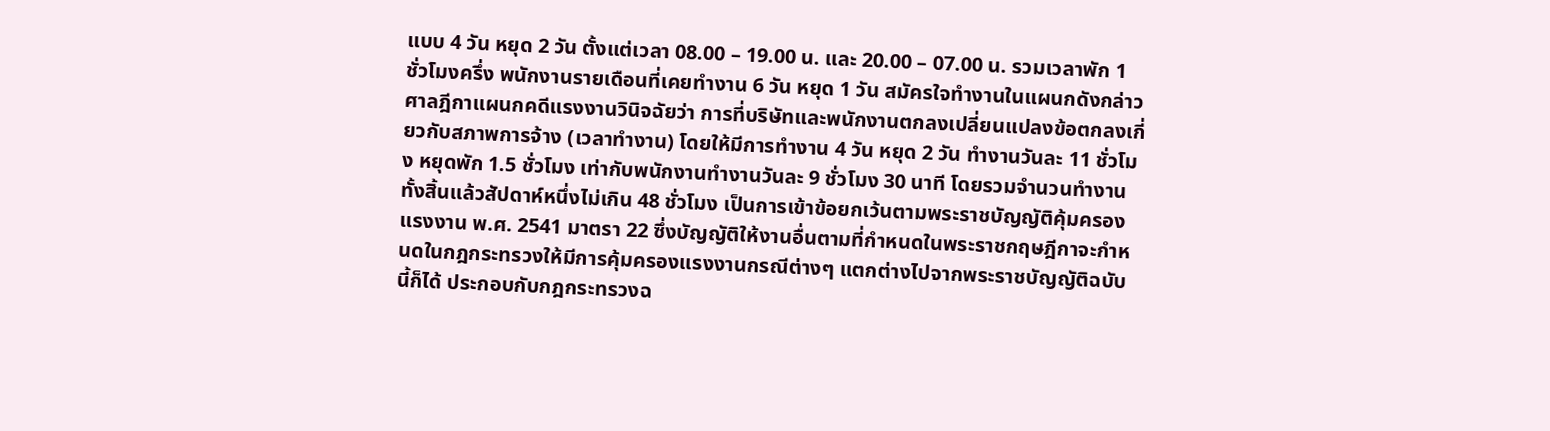แบบ 4 วัน หยุด 2 วัน ตั้งแต่เวลา 08.00 – 19.00 น. และ 20.00 – 07.00 น. รวมเวลาพัก 1 ชั่วโมงครึ่ง พนักงานรายเดือนที่เคยทำงาน 6 วัน หยุด 1 วัน สมัครใจทำงานในแผนกดังกล่าว ศาลฎีกาแผนกคดีแรงงานวินิจฉัยว่า การที่บริษัทและพนักงานตกลงเปลี่ยนแปลงข้อตกลงเกี่ยวกับสภาพการจ้าง (เวลาทำงาน) โดยให้มีการทำงาน 4 วัน หยุด 2 วัน ทำงานวันละ 11 ชั่วโมง หยุดพัก 1.5 ชั่วโมง เท่ากับพนักงานทำงานวันละ 9 ชั่วโมง 30 นาที โดยรวมจำนวนทำงานทั้งสิ้นแล้วสัปดาห์หนึ่งไม่เกิน 48 ชั่วโมง เป็นการเข้าข้อยกเว้นตามพระราชบัญญัติคุ้มครองแรงงาน พ.ศ. 2541 มาตรา 22 ซึ่งบัญญัติให้งานอื่นตามที่กำหนดในพระราชกฤษฎีกาจะกำหนดในกฎกระทรวงให้มีการคุ้มครองแรงงานกรณีต่างๆ แตกต่างไปจากพระราชบัญญัติฉบับนี้ก็ได้ ประกอบกับกฎกระทรวงฉ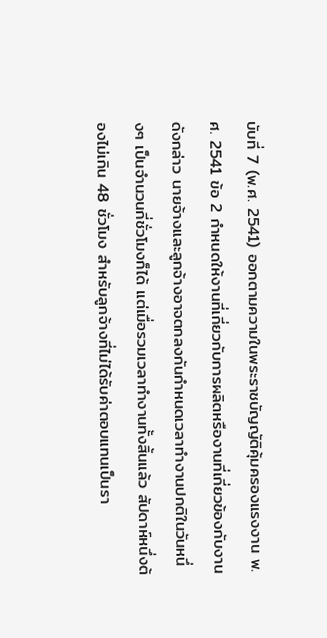บับที่ 7 (พ.ศ. 2541) ออกตามความในพระราชบัญญัติคุ้มครองแรงงาน พ.ศ. 2541 ข้อ 2 กำหนดให้งานที่เกี่ยวกับการผลิตหรืองานที่เกี่ยวข้องกับงานดังกล่าว นายจ้างและลูกจ้างอาจตกลงกันกำหนดเวลาทำงานปกติในวันหนึ่งๆ เป็นจำนวนกี่ชั่วโมงก็ได้ แต่เมื่อรวมเวลาทำงานทั้งสิ้นแล้ว สัปดาห์หนึ่งต้องไม่เกิน 48 ชั่วโมง สำหรับลูกจ้างที่ไม่ได้รับค่าตอบแทนเป็นรา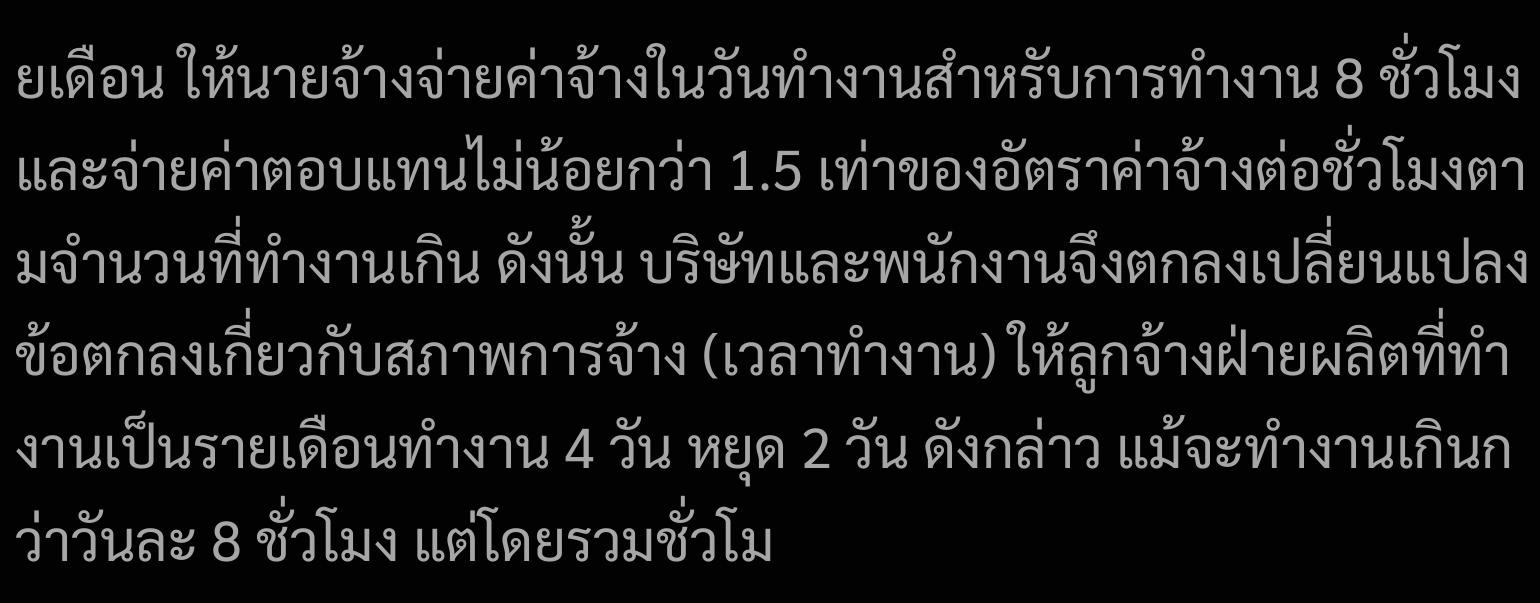ยเดือน ให้นายจ้างจ่ายค่าจ้างในวันทำงานสำหรับการทำงาน 8 ชั่วโมง และจ่ายค่าตอบแทนไม่น้อยกว่า 1.5 เท่าของอัตราค่าจ้างต่อชั่วโมงตามจำนวนที่ทำงานเกิน ดังนั้น บริษัทและพนักงานจึงตกลงเปลี่ยนแปลงข้อตกลงเกี่ยวกับสภาพการจ้าง (เวลาทำงาน) ให้ลูกจ้างฝ่ายผลิตที่ทำงานเป็นรายเดือนทำงาน 4 วัน หยุด 2 วัน ดังกล่าว แม้จะทำงานเกินกว่าวันละ 8 ชั่วโมง แต่โดยรวมชั่วโม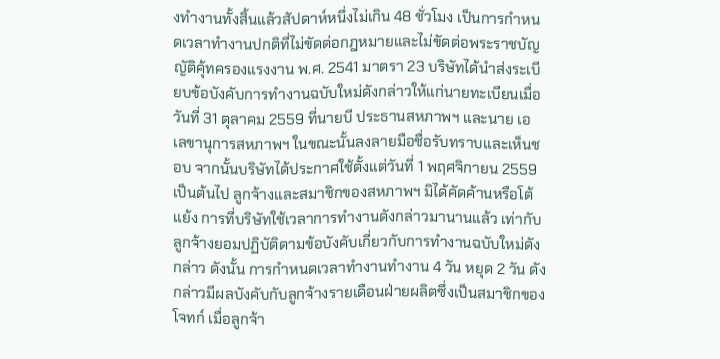งทำงานทั้งสิ้นแล้วสัปดาห์หนึ่งไม่เกิน 48 ชั่วโมง เป็นการกำหนดเวลาทำงานปกติที่ไม่ขัดต่อกฎหมายและไม่ขัดต่อพระราชบัญญัติคุ้ทครองแรงงาน พ.ศ. 2541 มาตรา 23 บริษัทได้นำส่งระเบียบข้อบังคับการทำงานฉบับใหม่ดังกล่าวให้แก่นายทะเบียนเมื่อวันที่ 31 ตุลาคม 2559 ที่นายบี ประธานสหภาพฯ และนาย เอ เลขานุการสหภาพฯ ในขณะนั้นลงลายมือชื่อรับทราบและเห็นชอบ จากนั้นบริษัทได้ประกาศใช้ตั้งแต่วันที่ 1 พฤศจิกายน 2559 เป็นต้นไป ลูกจ้างและสมาชิกของสหภาพฯ มิได้คัดค้านหรือโต้แย้ง การที่บริษัทใช้เวลาการทำงานดังกล่าวมานานแล้ว เท่ากับลูกจ้างยอมปฏิบัติตามข้อบังคับเกี่ยวกับการทำงานฉบับใหม่ดังกล่าว ดังนั้น การกำหนดเวลาทำงานทำงาน 4 วัน หยุด 2 วัน ดังกล่าวมีผลบังคับกับลูกจ้างรายเดือนฝ่ายผลิตซึ่งเป็นสมาชิกของโจทก์ เมื่อลูกจ้า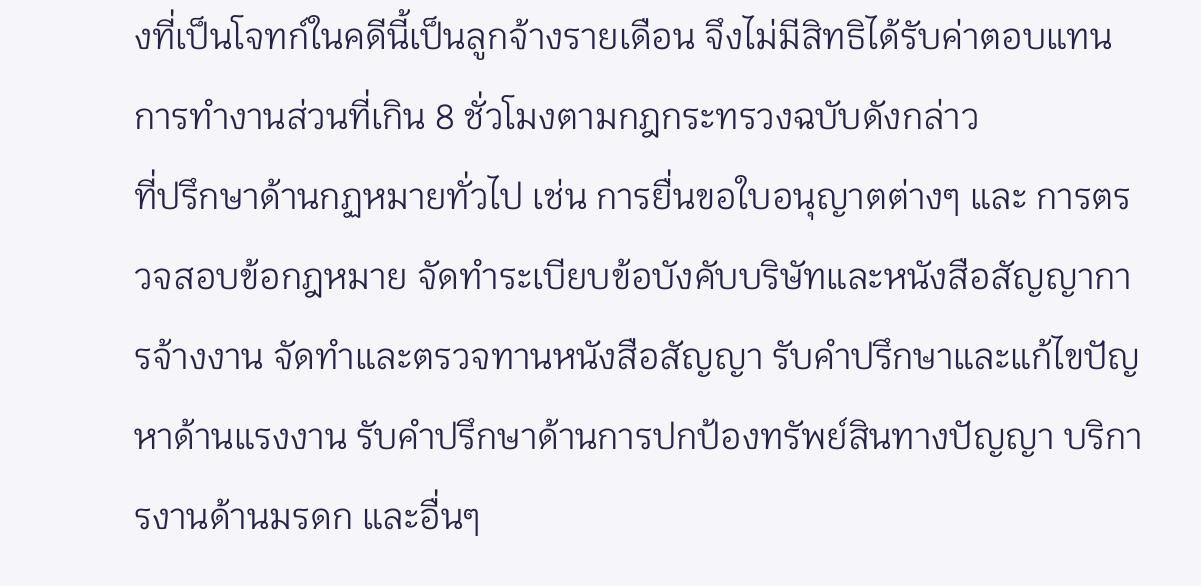งที่เป็นโจทก์ในคดีนี้เป็นลูกจ้างรายเดือน จึงไม่มีสิทธิได้รับค่าตอบแทนการทำงานส่วนที่เกิน 8 ชั่วโมงตามกฎกระทรวงฉบับดังกล่าว
ที่ปรึกษาด้านกฏหมายทั่วไป เช่น การยื่นขอใบอนุญาตต่างๆ และ การตรวจสอบข้อกฎหมาย จัดทำระเบียบข้อบังคับบริษัทและหนังสือสัญญาการจ้างงาน จัดทำและตรวจทานหนังสือสัญญา รับคำปรึกษาและแก้ไขปัญหาด้านแรงงาน รับคำปรึกษาด้านการปกป้องทรัพย์สินทางปัญญา บริการงานด้านมรดก และอื่นๆ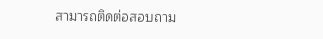สามารถติดต่อสอบถาม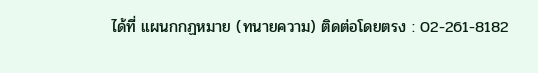ได้ที่ แผนกกฏหมาย (ทนายความ) ติดต่อโดยตรง : 02-261-8182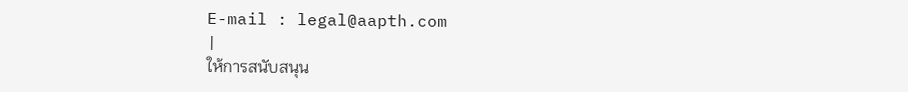E-mail : legal@aapth.com
|
ให้การสนับสนุน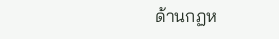ด้านกฏห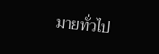มายทั่วไป